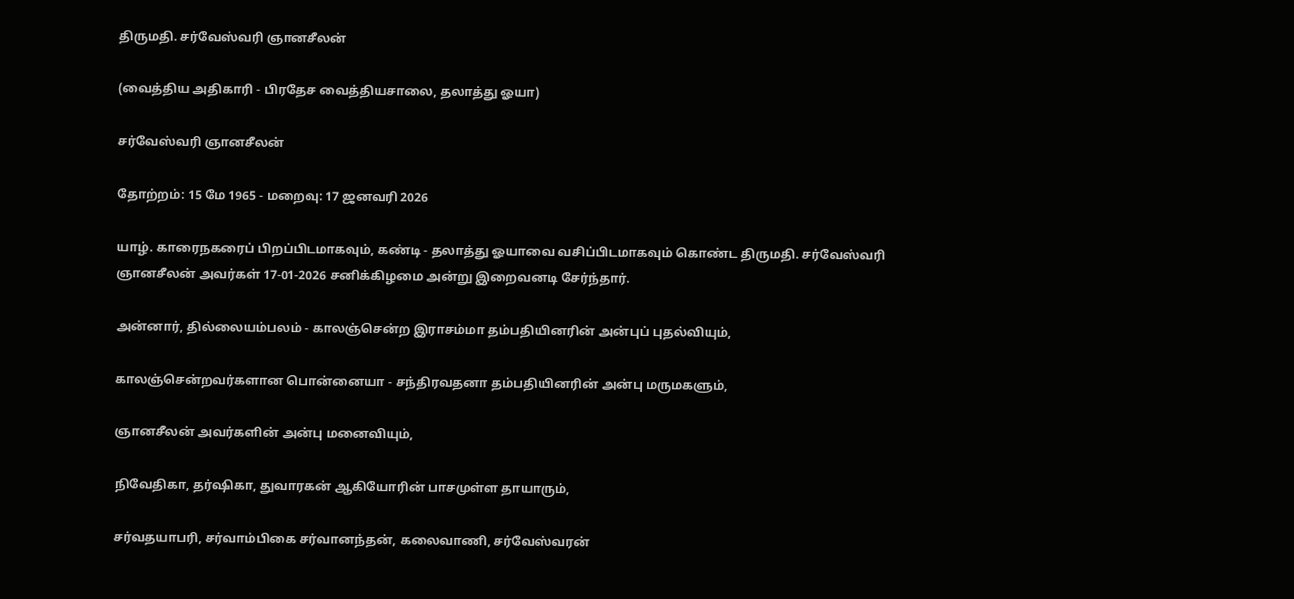திருமதி. சர்வேஸ்வரி ஞானசீலன்

(வைத்திய அதிகாரி - பிரதேச வைத்தியசாலை, தலாத்து ஓயா)

சர்வேஸ்வரி ஞானசீலன்

தோற்றம்: 15 மே 1965 - மறைவு: 17 ஜனவரி 2026

யாழ். காரைநகரைப் பிறப்பிடமாகவும், கண்டி - தலாத்து ஓயாவை வசிப்பிடமாகவும் கொண்ட திருமதி. சர்வேஸ்வரி ஞானசீலன் அவர்கள் 17-01-2026 சனிக்கிழமை அன்று இறைவனடி சேர்ந்தார்.

அன்னார், தில்லையம்பலம் - காலஞ்சென்ற இராசம்மா தம்பதியினரின் அன்புப் புதல்வியும்,

காலஞ்சென்றவர்களான பொன்னையா - சந்திரவதனா தம்பதியினரின் அன்பு மருமகளும்,

ஞானசீலன் அவர்களின் அன்பு மனைவியும்,

நிவேதிகா, தர்ஷிகா, துவாரகன் ஆகியோரின் பாசமுள்ள தாயாரும்,

சர்வதயாபரி, சர்வாம்பிகை சர்வானந்தன், கலைவாணி, சர்வேஸ்வரன்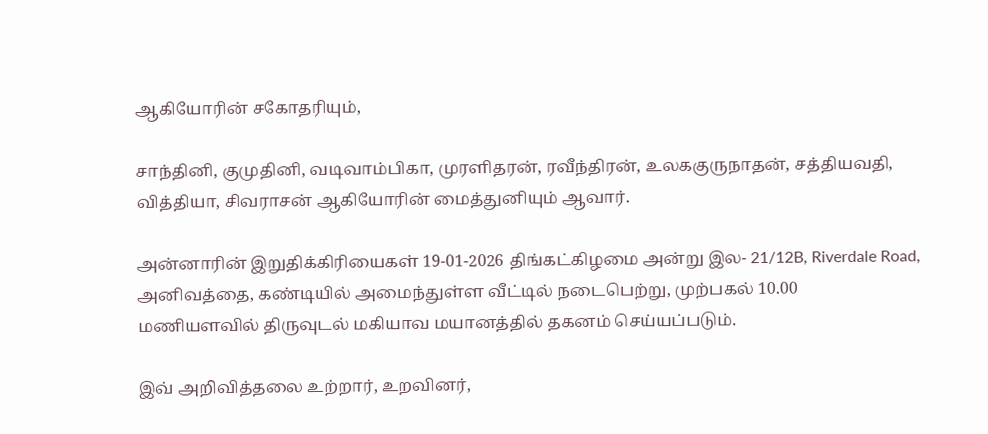ஆகியோரின் சகோதரியும்,

சாந்தினி, குமுதினி, வடிவாம்பிகா, முரளிதரன், ரவீந்திரன், உலககுருநாதன், சத்தியவதி, வித்தியா, சிவராசன் ஆகியோரின் மைத்துனியும் ஆவார்.

அன்னாரின் இறுதிக்கிரியைகள் 19-01-2026 திங்கட்கிழமை அன்று இல- 21/12B, Riverdale Road, அனிவத்தை, கண்டியில் அமைந்துள்ள வீட்டில் நடைபெற்று, முற்பகல் 10.00 மணியளவில் திருவுடல் மகியாவ மயானத்தில் தகனம் செய்யப்படும்.

இவ் அறிவித்தலை உற்றார், உறவினர்,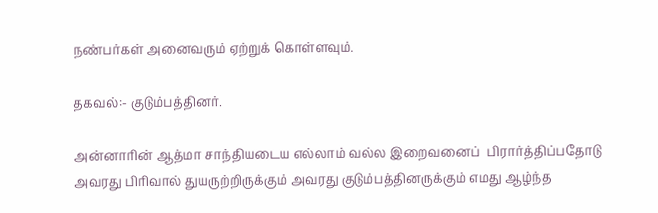நண்பர்கள் அனைவரும் ஏற்றுக் கொள்ளவும்.

தகவல்:- குடும்பத்தினர்.

அன்னாரின் ஆத்மா சாந்தியடைய எல்லாம் வல்ல இறைவனைப்  பிரார்த்திப்பதோடு அவரது பிரிவால் துயருற்றிருக்கும் அவரது குடும்பத்தினருக்கும் எமது ஆழ்ந்த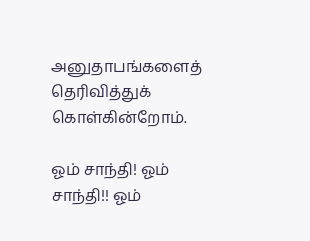அனுதாபங்களைத் தெரிவித்துக் கொள்கின்றோம்.

ஓம் சாந்தி! ஓம் சாந்தி!! ஓம்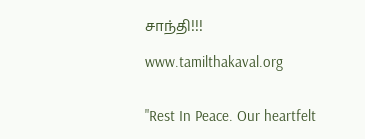சாந்தி!!!

www.tamilthakaval.org


"Rest In Peace. Our heartfelt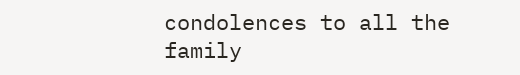condolences to all the family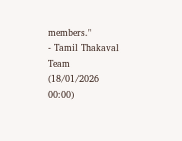members."
- Tamil Thakaval Team (18/01/2026 00:00)